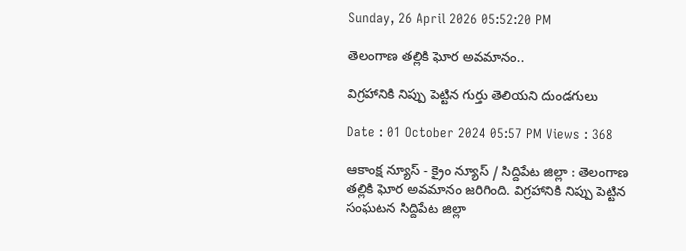Sunday, 26 April 2026 05:52:20 PM

తెలంగాణ తల్లికి ఘోర అవమానం..

విగ్రహానికి నిప్పు పెట్టిన గుర్తు తెలియని దుండగులు

Date : 01 October 2024 05:57 PM Views : 368

ఆకాంక్ష న్యూస్ - క్రైం న్యూస్ / సిద్దిపేట జిల్లా : తెలంగాణ తల్లికి ఘోర అవమానం జరిగింది. విగ్రహానికి నిప్పు పెట్టిన సంఘటన సిద్దిపేట జిల్లా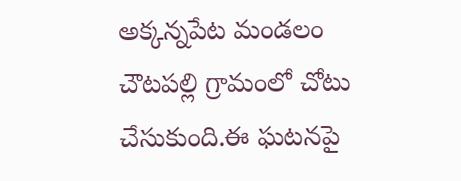అక్కన్నపేట మండలం చౌటపల్లి గ్రామంలో చోటు చేసుకుంది.ఈ ఘటనపై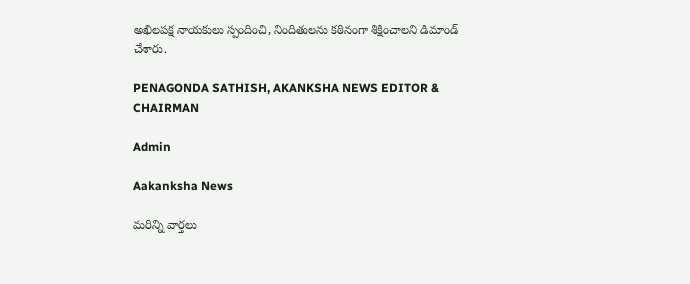అఖిలపక్ష నాయకులు స్పందించి, నిందితులను కఠినంగా శిక్షించాలని డిమాండ్ చేశారు.

PENAGONDA SATHISH, AKANKSHA NEWS EDITOR & CHAIRMAN

Admin

Aakanksha News

మరిన్ని వార్తలు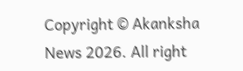Copyright © Akanksha News 2026. All right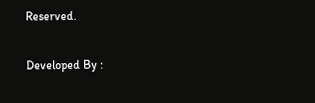Reserved.

Developed By :